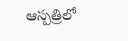ఆస్పత్రిలో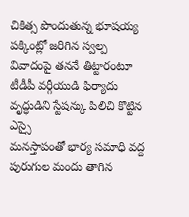చికిత్స పొందుతున్న భూషయ్య
పక్కింట్లో జరిగిన స్వల్ప వివాదంపై తననే తిట్టారంటూ టీడీపీ వర్గీయుడి ఫిర్యాదు
వృద్ధుడిని స్టేషన్కు పిలిచి కొట్టిన ఎస్సై
మనస్తాపంతో భార్య సమాధి వద్ద పురుగుల మందు తాగిన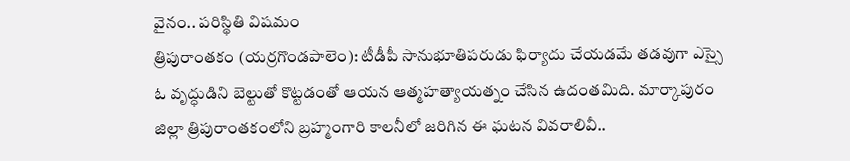వైనం.. పరిస్థితి విషమం
త్రిపురాంతకం (యర్రగొండపాలెం): టీడీపీ సానుభూతిపరుడు ఫిర్యాదు చేయడమే తడవుగా ఎస్సై ఓ వృద్ధుడిని బెల్టుతో కొట్టడంతో ఆయన ఆత్మహత్యాయత్నం చేసిన ఉదంతమిది. మార్కాపురం జిల్లా త్రిపురాంతకంలోని బ్రహ్మంగారి కాలనీలో జరిగిన ఈ ఘటన వివరాలివీ..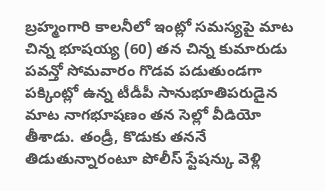బ్రహ్మంగారి కాలనీలో ఇంట్లో సమస్యపై మాట చిన్న భూషయ్య (60) తన చిన్న కుమారుడు పవన్తో సోమవారం గొడవ పడుతుండగా పక్కింట్లో ఉన్న టీడీపీ సానుభూతిపరుడైన మాట నాగభూషణం తన సెల్లో వీడియో తీశాడు. తండ్రీ, కొడుకు తననే తిడుతున్నారంటూ పోలీస్ స్టేషన్కు వెళ్లి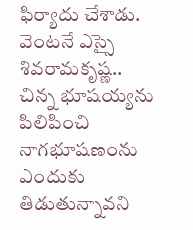ఫిర్యాదు చేశాడు.
వెంటనే ఎస్సై శివరామకృష్ణ.. చిన్న భూషయ్యను పిలిపించి నాగభూషణంను ఎందుకు తిడుతున్నావని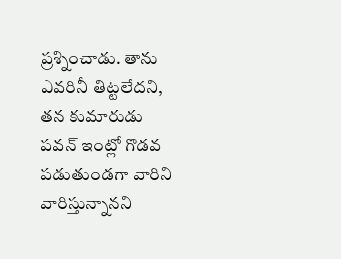ప్రశ్నించాడు. తాను ఎవరినీ తిట్టలేదని, తన కుమారుడు పవన్ ఇంట్లో గొడవ పడుతుండగా వారిని వారిస్తున్నానని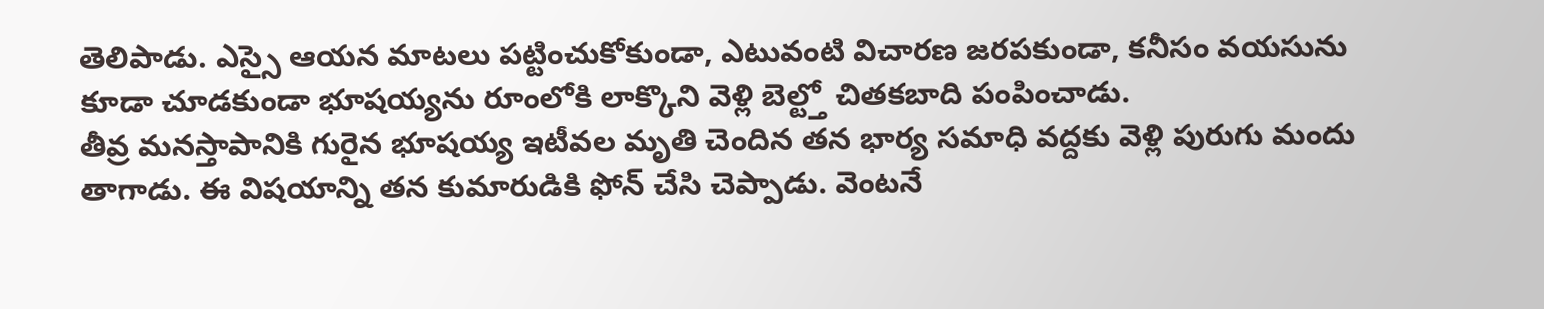తెలిపాడు. ఎస్సై ఆయన మాటలు పట్టించుకోకుండా, ఎటువంటి విచారణ జరపకుండా, కనీసం వయసును కూడా చూడకుండా భూషయ్యను రూంలోకి లాక్కొని వెళ్లి బెల్ట్తో చితకబాది పంపించాడు.
తీవ్ర మనస్తాపానికి గురైన భూషయ్య ఇటీవల మృతి చెందిన తన భార్య సమాధి వద్దకు వెళ్లి పురుగు మందు తాగాడు. ఈ విషయాన్ని తన కుమారుడికి ఫోన్ చేసి చెప్పాడు. వెంటనే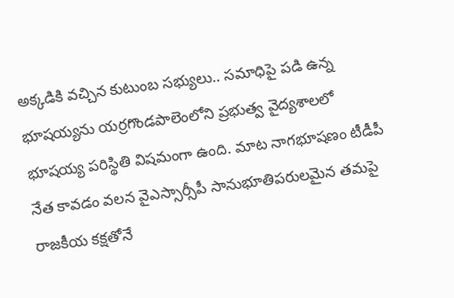అక్కడికి వచ్చిన కుటుంబ సభ్యులు.. సమాధిపై పడి ఉన్న భూషయ్యను యర్రగొండపాలెంలోని ప్రభుత్వ వైద్యశాలలో భూషయ్య పరిస్థితి విషమంగా ఉంది. మాట నాగభూషణం టీడీపీ నేత కావడం వలన వైఎస్సార్సీపీ సానుభూతిపరులమైన తమపై రాజకీయ కక్షతోనే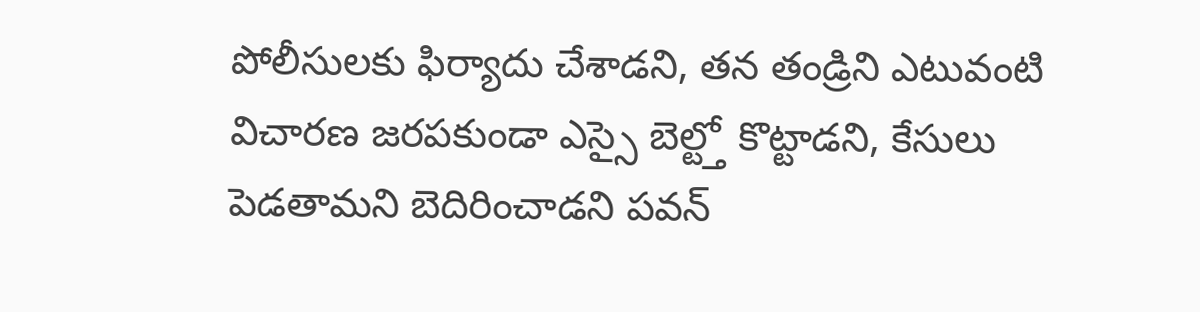పోలీసులకు ఫిర్యాదు చేశాడని, తన తండ్రిని ఎటువంటి విచారణ జరపకుండా ఎస్సై బెల్ట్తో కొట్టాడని, కేసులు పెడతామని బెదిరించాడని పవన్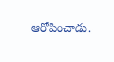ఆరోపించాడు.